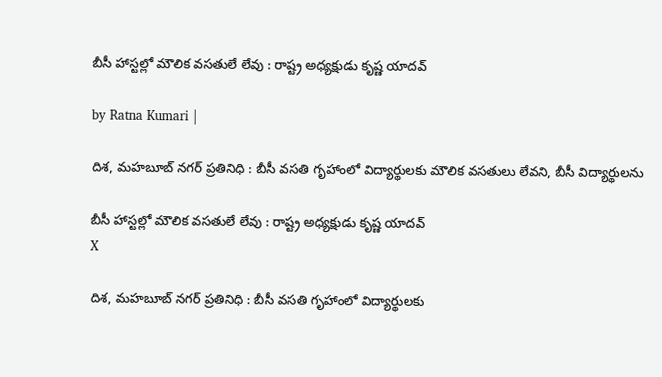బీసీ హాస్టల్లో మౌలిక వసతులే లేవు : రాష్ట్ర అధ్యక్షుడు కృష్ణ యాదవ్

by Ratna Kumari |

దిశ, మహబూబ్ నగర్ ప్రతినిధి : బీసీ వసతి గృహాంలో విద్యార్థులకు మౌలిక వసతులు లేవని, బీసీ విద్యార్థులను

బీసీ హాస్టల్లో మౌలిక వసతులే లేవు : రాష్ట్ర అధ్యక్షుడు కృష్ణ యాదవ్
X

దిశ, మహబూబ్ నగర్ ప్రతినిధి : బీసీ వసతి గృహాంలో విద్యార్థులకు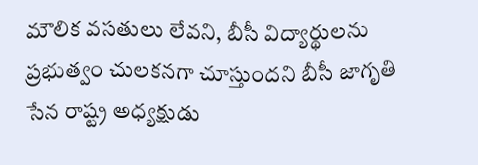మౌలిక వసతులు లేవని, బీసీ విద్యార్థులను ప్రభుత్వం చులకనగా చూస్తుందని బీసీ జాగృతి సేన రాష్ట్ర అధ్యక్షుడు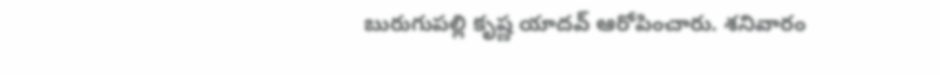బురుగుపల్లి కృష్ణ యాదవ్ ఆరోపించారు. శనివారం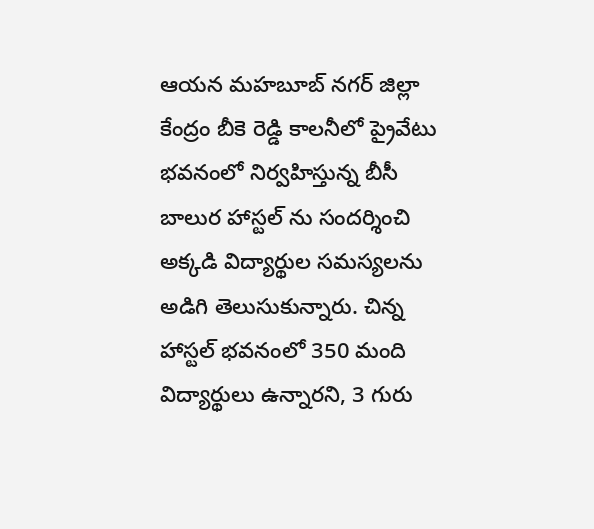ఆయన మహబూబ్ నగర్ జిల్లా కేంద్రం బీకె రెడ్డి కాలనీలో ప్రైవేటు భవనంలో నిర్వహిస్తున్న బీసీ బాలుర హాస్టల్ ను సందర్శించి అక్కడి విద్యార్థుల సమస్యలను అడిగి తెలుసుకున్నారు. చిన్న హాస్టల్ భవనంలో 350 మంది విద్యార్థులు ఉన్నారని, 3 గురు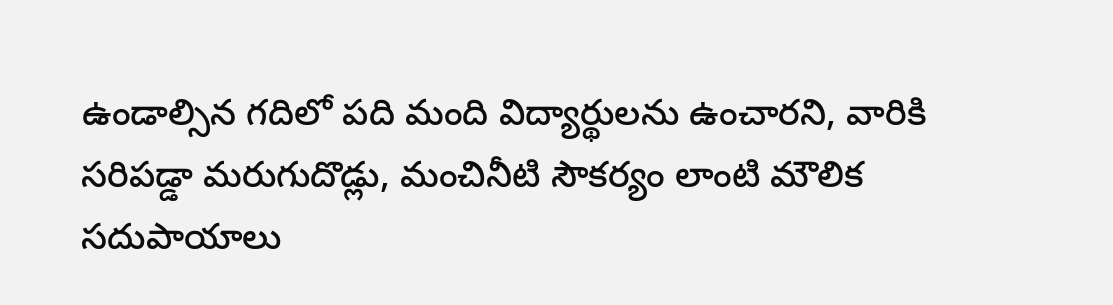ఉండాల్సిన గదిలో పది మంది విద్యార్థులను ఉంచారని, వారికి సరిపడ్డా మరుగుదొడ్లు, మంచినీటి సౌకర్యం లాంటి మౌలిక సదుపాయాలు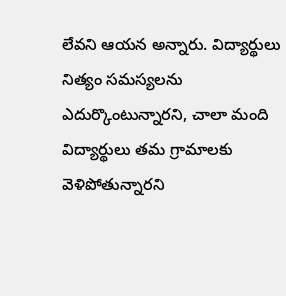లేవని ఆయన అన్నారు. విద్యార్థులు నిత్యం సమస్యలను ఎదుర్కొంటున్నారని, చాలా మంది విద్యార్థులు తమ గ్రామాలకు వెళిపోతున్నారని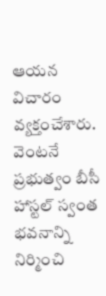ఆయన విచారం వ్యక్తంచేశారు. వెంటనే ప్రభుత్వం బీసీ హాస్టల్ స్వంత భవనాన్ని నిర్మించి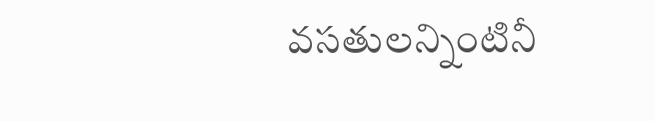వసతులన్నింటినీ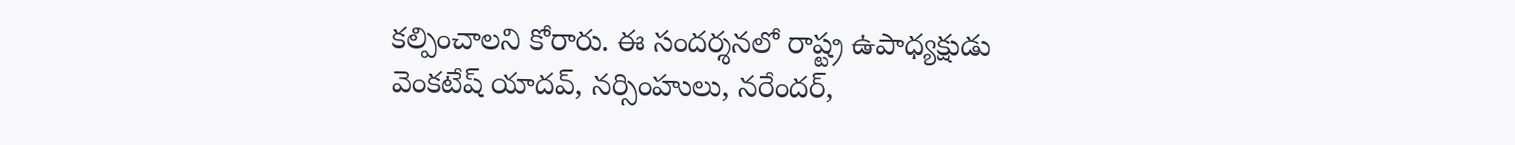కల్పించాలని కోరారు. ఈ సందర్శనలో రాష్ట్ర ఉపాధ్యక్షుడు వెంకటేష్ యాదవ్, నర్సింహులు, నరేందర్,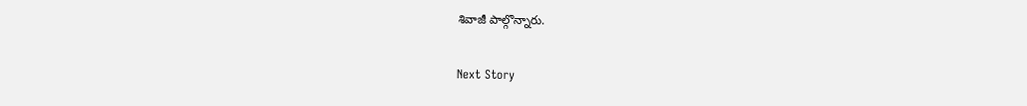శివాజీ పాల్గొన్నారు.

Next Story